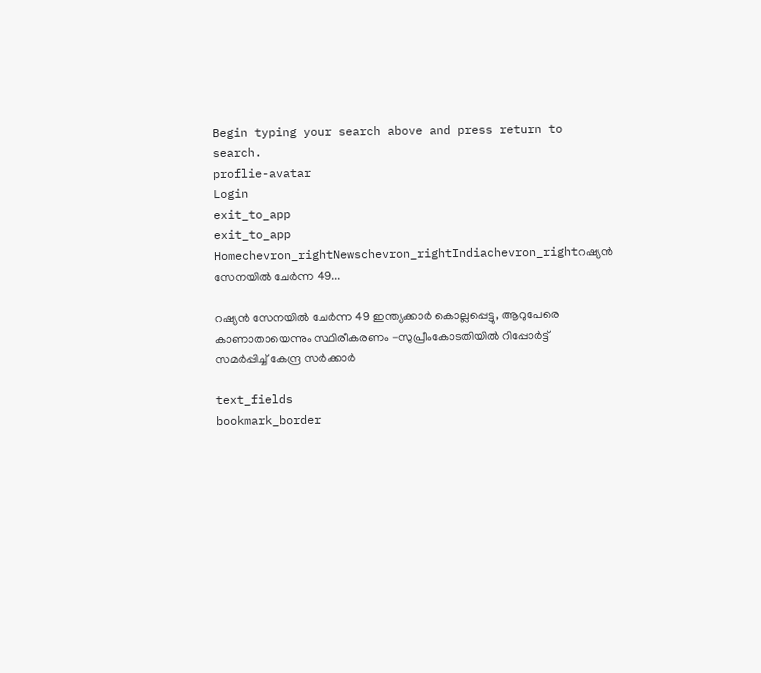Begin typing your search above and press return to search.
proflie-avatar
Login
exit_to_app
exit_to_app
Homechevron_rightNewschevron_rightIndiachevron_rightറഷ്യൻ സേനയിൽ ചേർന്ന 49...

റഷ്യൻ സേനയിൽ ചേർന്ന 49 ഇന്ത്യക്കാർ കൊല്ലപ്പെട്ടു, ആറുപേരെ കാണാതായെന്നും സ്ഥിരീകരണം -സുപ്രീംകോടതിയിൽ റിപ്പോർട്ട് സമർപ്പിച്ച് കേന്ദ്ര സർക്കാർ

text_fields
bookmark_border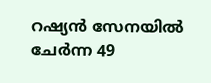റഷ്യൻ സേനയിൽ ചേർന്ന 49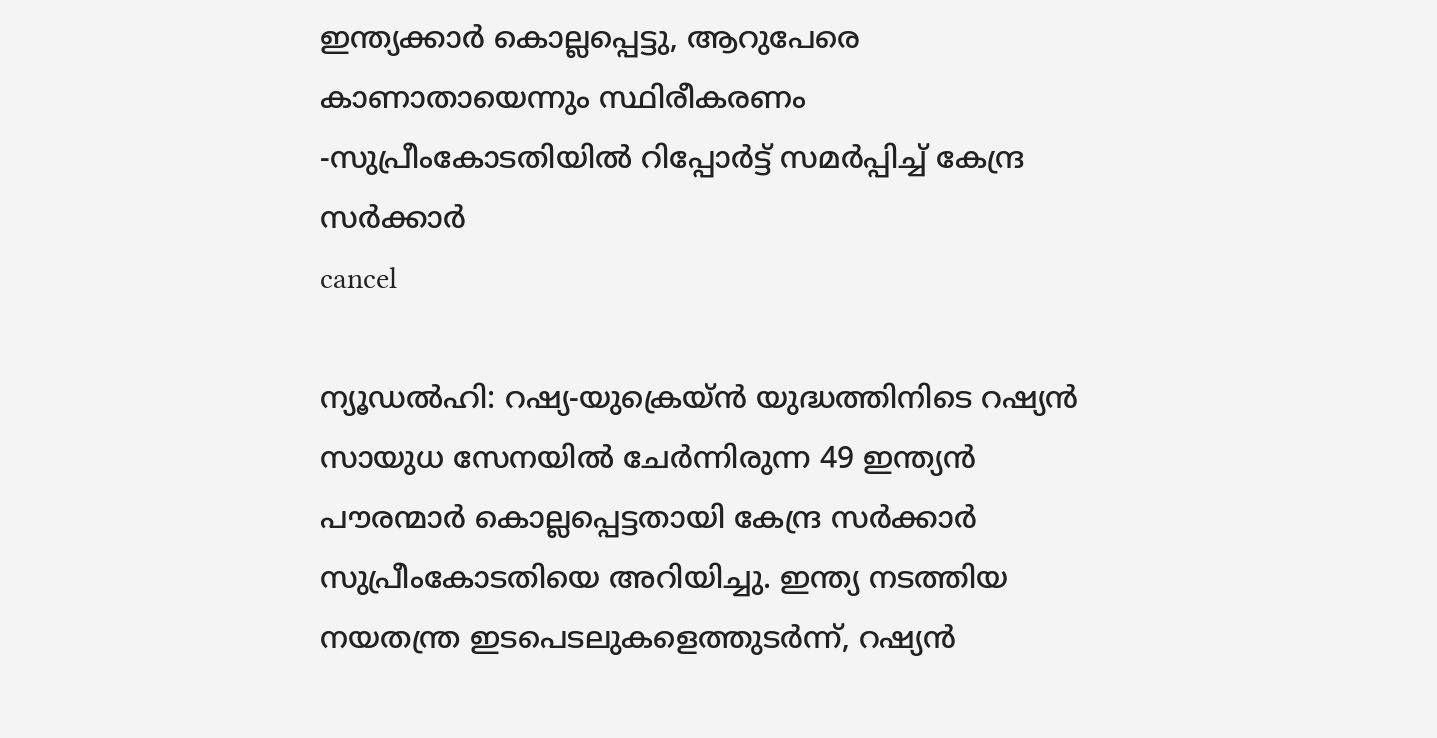ഇന്ത്യക്കാർ കൊല്ലപ്പെട്ടു, ആറുപേരെ കാണാതായെന്നും സ്ഥിരീകരണം -സുപ്രീംകോടതിയിൽ റിപ്പോർട്ട് സമർപ്പിച്ച് കേന്ദ്ര സർക്കാർ
cancel

ന്യൂഡൽഹി: റഷ്യ-യുക്രെയ്ൻ യുദ്ധത്തിനിടെ റഷ്യൻ സായുധ സേനയിൽ ചേർന്നിരുന്ന 49 ഇന്ത്യൻ പൗരന്മാർ കൊല്ലപ്പെട്ടതായി കേന്ദ്ര സർക്കാർ സുപ്രീംകോടതിയെ അറിയിച്ചു. ഇന്ത്യ നടത്തിയ നയതന്ത്ര ഇടപെടലുകളെത്തുടർന്ന്, റഷ്യൻ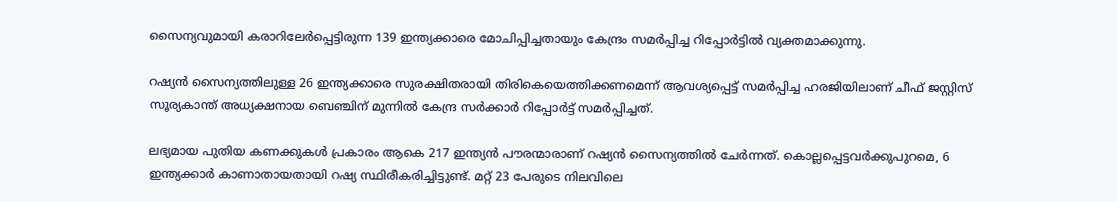സൈന്യവുമായി കരാറിലേർപ്പെട്ടിരുന്ന 139 ഇന്ത്യക്കാരെ മോചിപ്പിച്ചതായും കേന്ദ്രം സമർപ്പിച്ച റിപ്പോർട്ടിൽ വ്യക്തമാക്കുന്നു.

റഷ്യൻ സൈന്യത്തിലുള്ള 26 ഇന്ത്യക്കാരെ സുരക്ഷിതരായി തിരികെയെത്തിക്കണമെന്ന് ആവശ്യപ്പെട്ട് സമർപ്പിച്ച ഹരജിയിലാണ് ചീഫ് ജസ്റ്റിസ് സൂര്യകാന്ത് അധ്യക്ഷനായ ബെഞ്ചിന് മുന്നിൽ കേന്ദ്ര സർക്കാർ റിപ്പോർട്ട് സമർപ്പിച്ചത്.

ലഭ്യമായ പുതിയ കണക്കുകൾ പ്രകാരം ആകെ 217 ഇന്ത്യൻ പൗരന്മാരാണ് റഷ്യൻ സൈന്യത്തിൽ ചേർന്നത്. കൊല്ലപ്പെട്ടവർക്കുപുറമെ, 6 ഇന്ത്യക്കാർ കാണാതായതായി റഷ്യ സ്ഥിരീകരിച്ചിട്ടുണ്ട്. മറ്റ് 23 പേരുടെ നിലവിലെ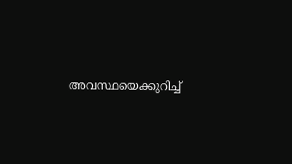അവസ്ഥയെക്കുറിച്ച്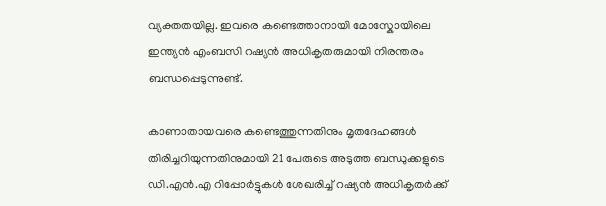വ്യക്തതയില്ല. ഇവരെ കണ്ടെത്താനായി മോസ്കോയിലെ ഇന്ത്യൻ എംബസി റഷ്യൻ അധികൃതരുമായി നിരന്തരം ബന്ധപ്പെടുന്നുണ്ട്.

കാണാതായവരെ കണ്ടെത്തുന്നതിനും മൃതദേഹങ്ങൾ തിരിച്ചറിയുന്നതിനുമായി 21 പേരുടെ അടുത്ത ബന്ധുക്കളുടെ ഡി.എൻ.എ റിപ്പോർട്ടുകൾ ശേഖരിച്ച് റഷ്യൻ അധികൃതർക്ക്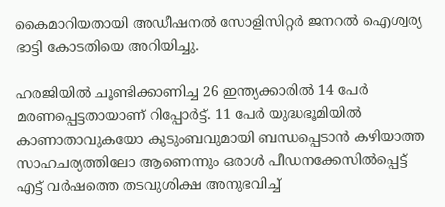കൈമാറിയതായി അഡീഷനൽ സോളിസിറ്റർ ജനറൽ ഐശ്വര്യ ഭാട്ടി കോടതിയെ അറിയിച്ചു.

ഹരജിയിൽ ചൂണ്ടിക്കാണിച്ച 26 ഇന്ത്യക്കാരിൽ 14 പേർ മരണപ്പെട്ടതായാണ് റിപ്പോർട്ട്. 11 പേർ യുദ്ധഭൂമിയിൽ കാണാതാവുകയോ കുടുംബവുമായി ബന്ധപ്പെടാൻ കഴിയാത്ത സാഹചര്യത്തിലോ ആണെന്നും ഒരാൾ പീഡനക്കേസിൽപ്പെട്ട് എട്ട് വർഷത്തെ തടവുശിക്ഷ അനുഭവിച്ച്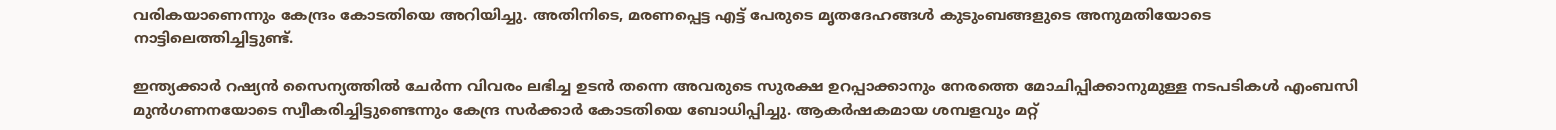വരികയാണെന്നും കേന്ദ്രം കോടതിയെ അറിയിച്ചു. അതിനിടെ, മരണപ്പെട്ട എട്ട് പേരുടെ മൃതദേഹങ്ങൾ കുടുംബങ്ങളുടെ അനുമതിയോടെ നാട്ടിലെത്തിച്ചിട്ടുണ്ട്.

ഇന്ത്യക്കാർ റഷ്യൻ സൈന്യത്തിൽ ചേർന്ന വിവരം ലഭിച്ച ഉടൻ തന്നെ അവരുടെ സുരക്ഷ ഉറപ്പാക്കാനും നേരത്തെ മോചിപ്പിക്കാനുമുള്ള നടപടികൾ എംബസി മുൻഗണനയോടെ സ്വീകരിച്ചിട്ടുണ്ടെന്നും കേന്ദ്ര സർക്കാർ കോടതിയെ ബോധിപ്പിച്ചു. ആകർഷകമായ ശമ്പളവും മറ്റ്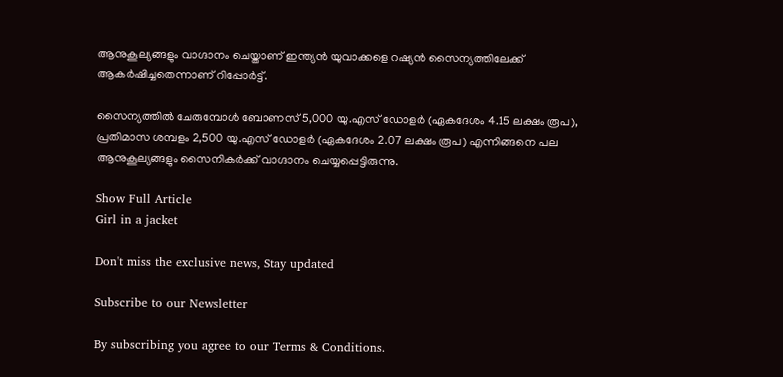ആനുകൂല്യങ്ങളും വാഗ്ദാനം ചെയ്താണ് ഇന്ത്യൻ യുവാക്കളെ റഷ്യൻ സൈന്യത്തിലേക്ക് ആകർഷിച്ചതെന്നാണ് റിപ്പോർട്ട്.

സൈന്യത്തിൽ ചേരുമ്പോൾ ബോണസ് 5,000 യു.എസ് ഡോളർ (ഏകദേശം 4.15 ലക്ഷം രൂപ), പ്രതിമാസ ശമ്പളം 2,500 യു.എസ് ഡോളർ (ഏകദേശം 2.07 ലക്ഷം രൂപ) എന്നിങ്ങനെ പല ആനുകൂല്യങ്ങളും സൈനികർക്ക് വാഗ്ദാനം ചെയ്യപ്പെട്ടിരുന്നു.

Show Full Article
Girl in a jacket

Don't miss the exclusive news, Stay updated

Subscribe to our Newsletter

By subscribing you agree to our Terms & Conditions.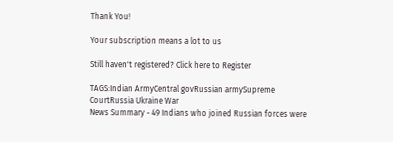Thank You!

Your subscription means a lot to us

Still haven't registered? Click here to Register

TAGS:Indian ArmyCentral govRussian armySupreme CourtRussia Ukraine War
News Summary - 49 Indians who joined Russian forces were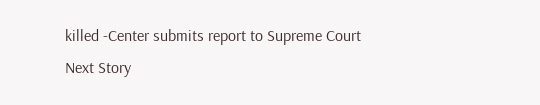killed -Center submits report to Supreme Court
Next Story